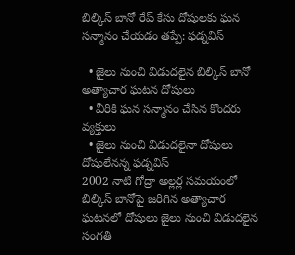బిల్కిస్ బానో రేప్ కేసు దోషులకు ఘన సన్మానం చేయడం తప్పే: ఫడ్నవిస్

  • జైలు నుంచి విడుదలైన బిల్కిస్ బానో అత్యాచార ఘటన దోషులు
  • వీరికి ఘన సన్మానం చేసిన కొందరు వ్యక్తులు
  • జైలు నుంచి విడుదలైనా దోషులు దోషులేనన్న ఫడ్నవిస్
2002 నాటి గోద్రా అల్లర్ల సమయంలో బిల్కిస్ బానోపై జరిగిన అత్యాచార ఘటనలో దోషులు జైలు నుంచి విడుదలైన సంగతి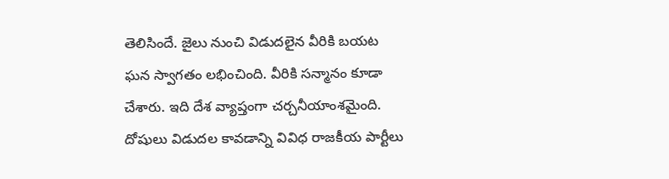తెలిసిందే. జైలు నుంచి విడుదలైన వీరికి బయట ఘన స్వాగతం లభించింది. వీరికి సన్మానం కూడా చేశారు. ఇది దేశ వ్యాప్తంగా చర్చనీయాంశమైంది. దోషులు విడుదల కావడాన్ని వివిధ రాజకీయ పార్టీలు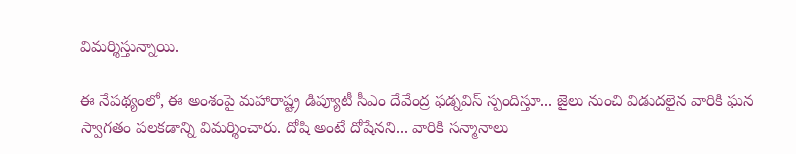విమర్శిస్తున్నాయి.

ఈ నేపథ్యంలో, ఈ అంశంపై మహారాష్ట్ర డిప్యూటీ సీఎం దేవేంద్ర ఫడ్నవిస్ స్పందిస్తూ... జైలు నుంచి విడుదలైన వారికి ఘన స్వాగతం పలకడాన్ని విమర్శించారు. దోషి అంటే దోషేనని... వారికి సన్మానాలు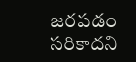జరపడం సరికాదని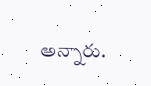అన్నారు.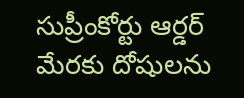సుప్రీంకోర్టు ఆర్డర్ మేరకు దోషులను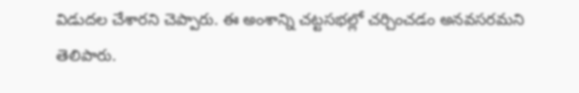విడుదల చేశారని చెప్పారు. ఈ అంశాన్ని చట్టసభల్లో చర్చించడం అనవసరమని తెలిపారు.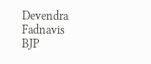Devendra Fadnavis
BJP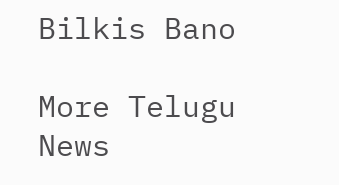Bilkis Bano

More Telugu News